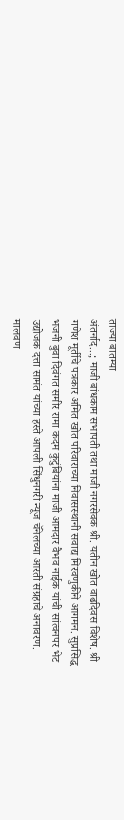ताज्या बातम्या
अंतर्नाद...; माजी बांधकाम सभापती तथा माजी नगरसेवक श्री. यतीन खोत वाढदिवस विशेष. श्री गणेश मूर्तीचे पत्रकार अमित खोत परिवाराच्या निवासस्थानी सवाद्य मिरवणुकीने आगमन. सुप्रसिद्ध भजनी बुवा दिवंगत समीर रामा कदम कुटुंबियांना माजी आमदार वैभव नाईक यांची सांत्वनपर भेट उद्योजक दत्ता सामंत यांच्या हस्ते आपली सिंधुनगरी न्यूज चॅनेलच्या आरती संग्रहाचे अनावरण. मालवण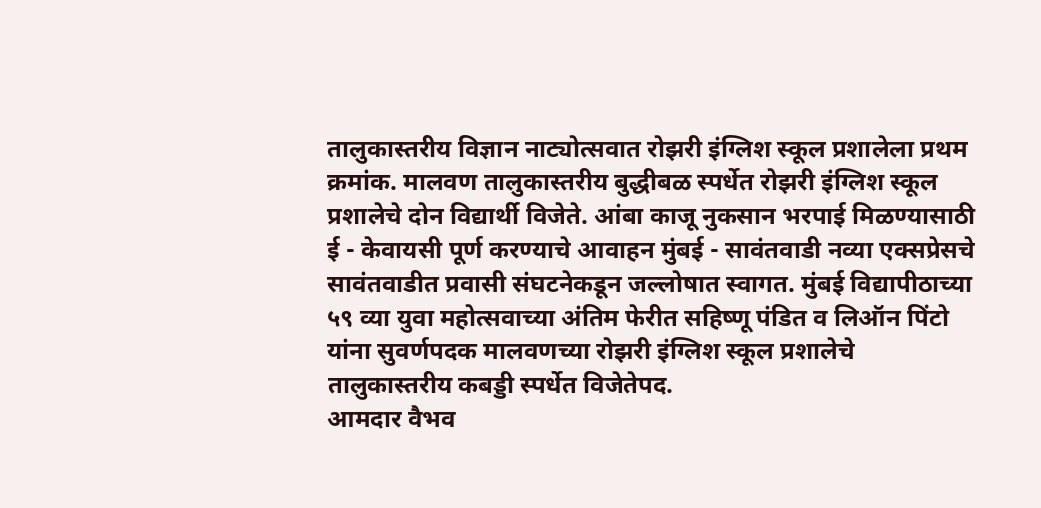तालुकास्तरीय विज्ञान नाट्योत्सवात रोझरी इंग्लिश स्कूल प्रशालेला प्रथम क्रमांक. मालवण तालुकास्तरीय बुद्धीबळ स्पर्धेत रोझरी इंग्लिश स्कूल प्रशालेचे दोन विद्यार्थी विजेते. आंबा काजू नुकसान भरपाई मिळण्यासाठी ई - केवायसी पूर्ण करण्याचे आवाहन मुंबई - सावंतवाडी नव्या एक्सप्रेसचे सावंतवाडीत प्रवासी संघटनेकडून जल्लोषात स्वागत. मुंबई विद्यापीठाच्या ५९ व्या युवा महोत्सवाच्या अंतिम फेरीत सहिष्णू पंडित व लिऑन पिंटो यांना सुवर्णपदक मालवणच्या रोझरी इंग्लिश स्कूल प्रशालेचे तालुकास्तरीय कबड्डी स्पर्धेत विजेतेपद.
आमदार वैभव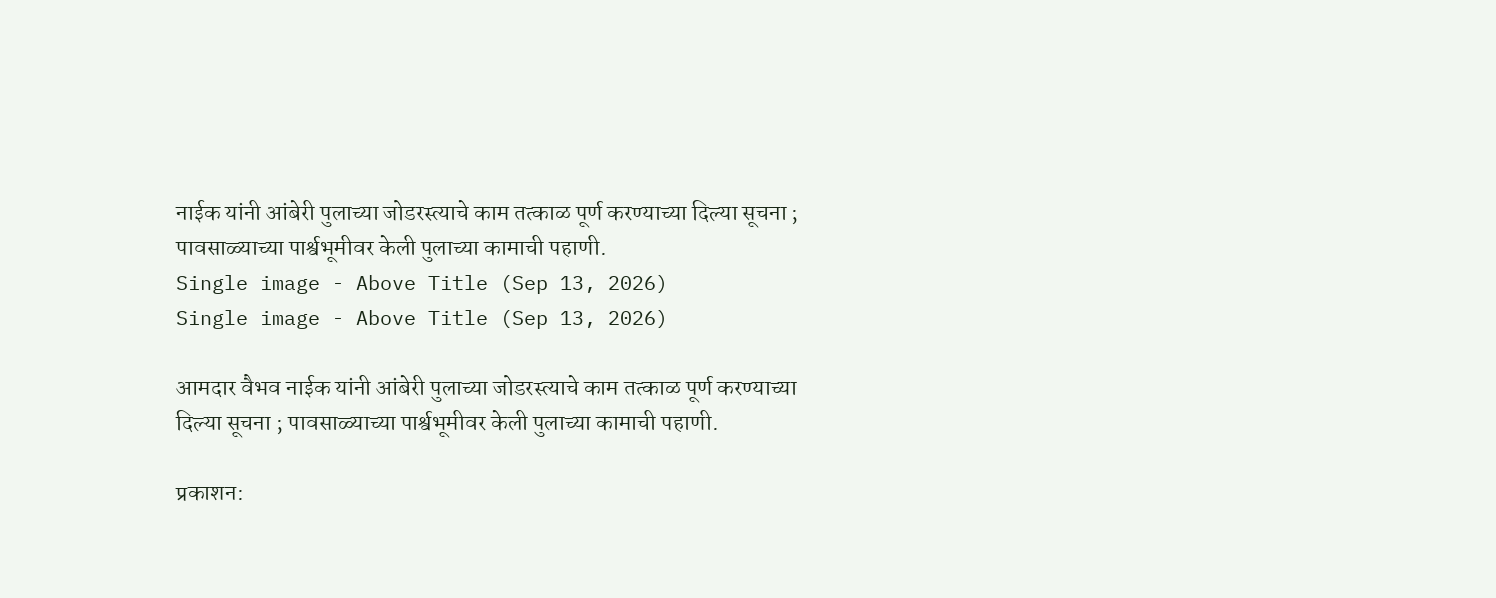नाईक यांनी आंबेरी पुलाच्या जोडरस्त्याचे काम तत्काळ पूर्ण करण्याच्या दिल्या सूचना ; पावसाळ्याच्या पार्श्वभूमीवर केली पुलाच्या कामाची पहाणी.
Single image - Above Title (Sep 13, 2026)
Single image - Above Title (Sep 13, 2026)

आमदार वैभव नाईक यांनी आंबेरी पुलाच्या जोडरस्त्याचे काम तत्काळ पूर्ण करण्याच्या दिल्या सूचना ; पावसाळ्याच्या पार्श्वभूमीवर केली पुलाच्या कामाची पहाणी.

प्रकाशन: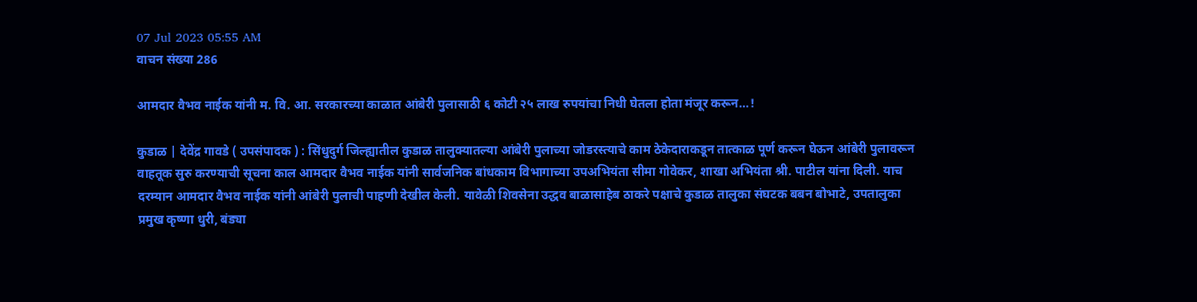07 Jul 2023 05:55 AM
वाचन संख्या 286

आमदार वैभव नाईक यांनी म. वि. आ. सरकारच्या काळात आंबेरी पुलासाठी ६ कोटी २५ लाख रुपयांचा निधी घेतला होता मंजूर करून…!

कुडाळ | देवेंद्र गावडे ( उपसंपादक ) : सिंधुदुर्ग जिल्ह्यातील कुडाळ तालुक्यातल्या आंबेरी पुलाच्या जोडरस्त्याचे काम ठेकेदाराकडून तात्काळ पूर्ण करून घेऊन आंबेरी पुलावरून वाहतूक सुरु करण्याची सूचना काल आमदार वैभव नाईक यांनी सार्वजनिक बांधकाम विभागाच्या उपअभियंता सीमा गोवेकर, शाखा अभियंता श्री. पाटील यांना दिली. याच दरम्यान आमदार वैभव नाईक यांनी आंबेरी पुलाची पाहणी देखील केली. यावेळी शिवसेना उद्धव बाळासाहेब ठाकरे पक्षाचे कुडाळ तालुका संघटक बबन बोभाटे, उपतालुका प्रमुख कृष्णा धुरी, बंड्या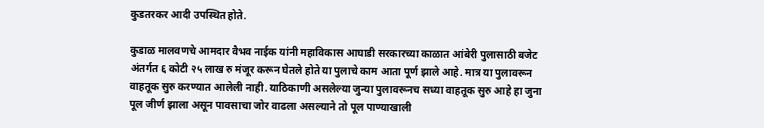कुडतरकर आदी उपस्थित होते.

कुडाळ मालवणचे आमदार वैभव नाईक यांनी महाविकास आघाडी सरकारच्या काळात आंबेरी पुलासाठी बजेट अंतर्गत ६ कोटी २५ लाख रु मंजूर करून घेतले होते या पुलाचे काम आता पूर्ण झाले आहे. मात्र या पुलावरून वाहतूक सुरु करण्यात आलेली नाही. याठिकाणी असलेल्या जुन्या पुलावरूनच सध्या वाहतूक सुरु आहे हा जुना पूल जीर्ण झाला असून पावसाचा जोर वाढला असल्याने तो पूल पाण्याखाली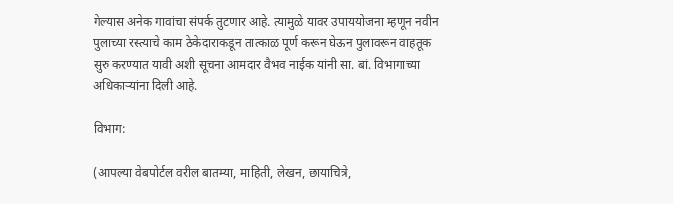गेल्यास अनेक गावांचा संपर्क तुटणार आहे. त्यामुळे यावर उपाययोजना म्हणून नवीन पुलाच्या रस्त्याचे काम ठेकेदाराकडून तात्काळ पूर्ण करून घेऊन पुलावरून वाहतूक सुरु करण्यात यावी अशी सूचना आमदार वैभव नाईक यांनी सा. बां. विभागाच्या अधिकाऱ्यांना दिली आहे.

विभाग:

(आपल्या वेबपोर्टल वरील बातम्या, माहिती, लेखन, छायाचित्रे,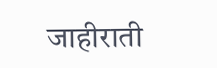जाहीराती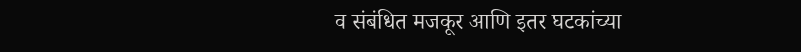व संबंधित मजकूर आणि इतर घटकांच्या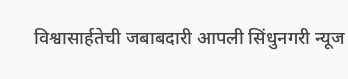विश्वासार्हतेची जबाबदारी आपली सिंधुनगरी न्यूज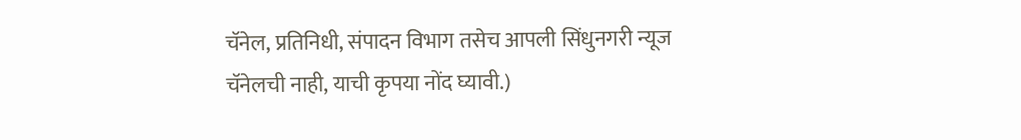चॅनेल, प्रतिनिधी, संपादन विभाग तसेच आपली सिंधुनगरी न्यूज चॅनेलची नाही, याची कृपया नोंद घ्यावी.)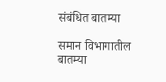संबंधित बातम्या

समान विभागातील बातम्या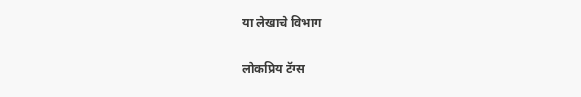या लेखाचे विभाग

लोकप्रिय टॅग्स